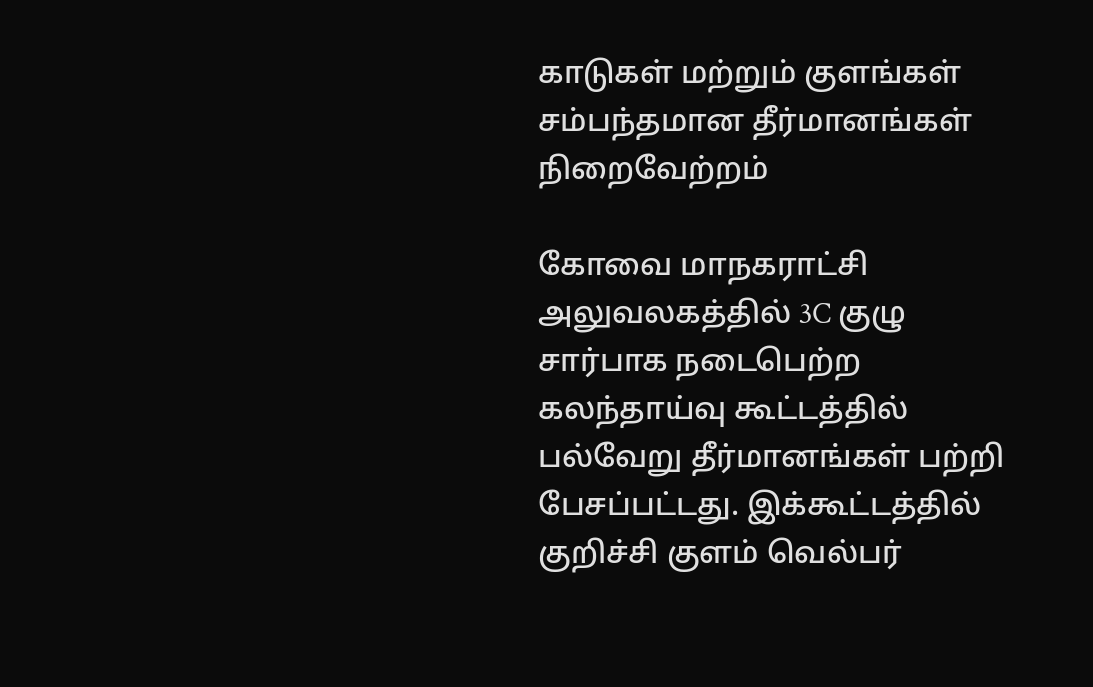காடுகள் மற்றும் குளங்கள் சம்பந்தமான தீர்மானங்கள் நிறைவேற்றம்

கோவை மாநகராட்சி அலுவலகத்தில் 3C குழு சார்பாக நடைபெற்ற கலந்தாய்வு கூட்டத்தில்  பல்வேறு தீர்மானங்கள் பற்றி பேசப்பட்டது. இக்கூட்டத்தில் குறிச்சி குளம் வெல்பர்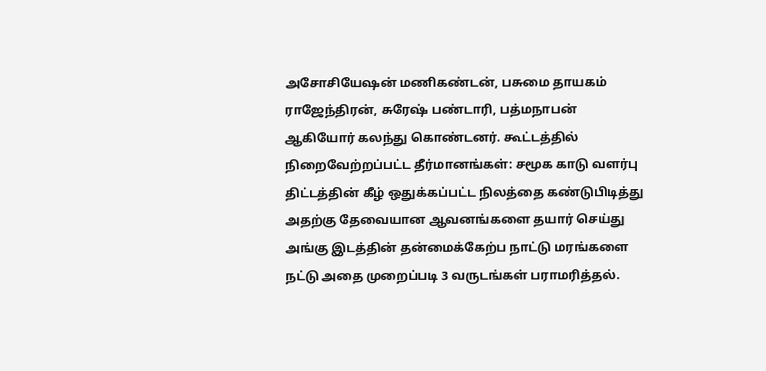அசோசியேஷன் மணிகண்டன், பசுமை தாயகம் ராஜேந்திரன், சுரேஷ் பண்டாரி, பத்மநாபன் ஆகியோர் கலந்து கொண்டனர். கூட்டத்தில் நிறைவேற்றப்பட்ட தீர்மானங்கள்: சமூக காடு வளர்பு திட்டத்தின் கீழ் ஒதுக்கப்பட்ட நிலத்தை கண்டுபிடித்து அதற்கு தேவையான ஆவனங்களை தயார் செய்து அங்கு இடத்தின் தன்மைக்கேற்ப நாட்டு மரங்களை நட்டு அதை முறைப்படி 3 வருடங்கள் பராமரித்தல்.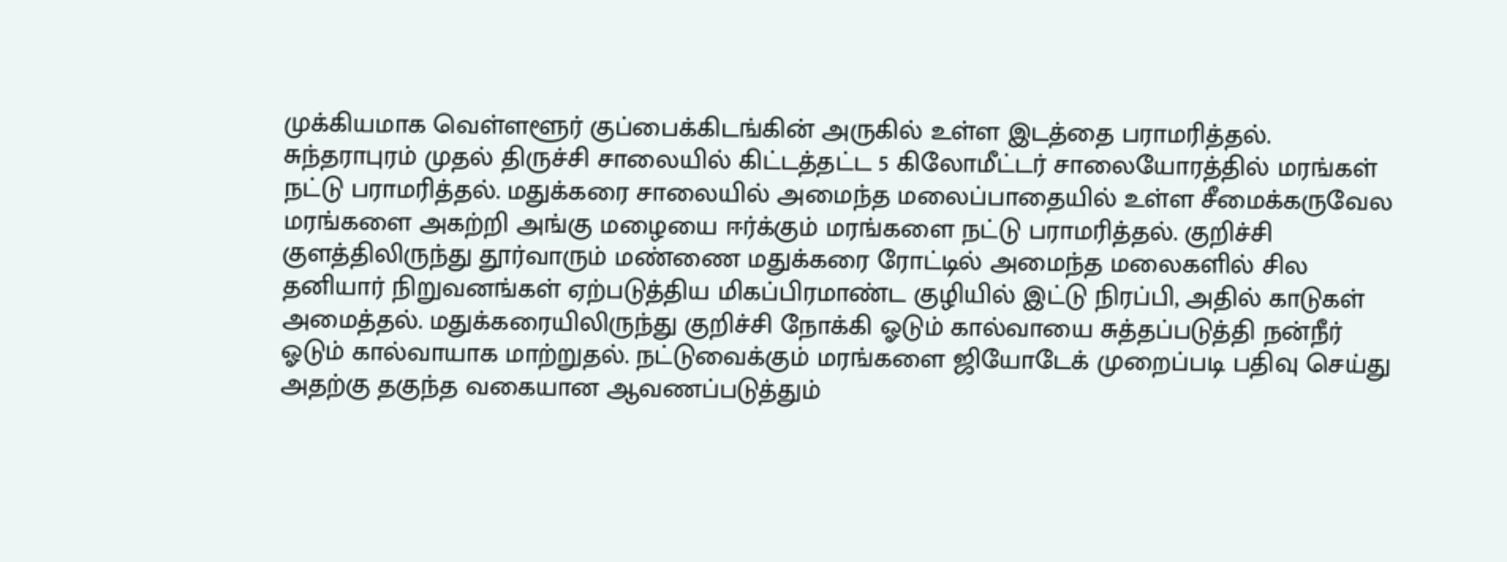முக்கியமாக வெள்ளளூர் குப்பைக்கிடங்கின் அருகில் உள்ள இடத்தை பராமரித்தல். சுந்தராபுரம் முதல் திருச்சி சாலையில் கிட்டத்தட்ட 5 கிலோமீட்டர் சாலையோரத்தில் மரங்கள் நட்டு பராமரித்தல். மதுக்கரை சாலையில் அமைந்த மலைப்பாதையில் உள்ள சீமைக்கருவேல மரங்களை அகற்றி அங்கு மழையை ஈர்க்கும் மரங்களை நட்டு பராமரித்தல். குறிச்சி குளத்திலிருந்து தூர்வாரும் மண்ணை மதுக்கரை ரோட்டில் அமைந்த மலைகளில் சில தனியார் நிறுவனங்கள் ஏற்படுத்திய மிகப்பிரமாண்ட குழியில் இட்டு நிரப்பி, அதில் காடுகள் அமைத்தல். மதுக்கரையிலிருந்து குறிச்சி நோக்கி ஓடும் கால்வாயை சுத்தப்படுத்தி நன்நீர் ஓடும் கால்வாயாக மாற்றுதல். நட்டுவைக்கும் மரங்களை ஜியோடேக் முறைப்படி பதிவு செய்து அதற்கு தகுந்த வகையான ஆவணப்படுத்தும்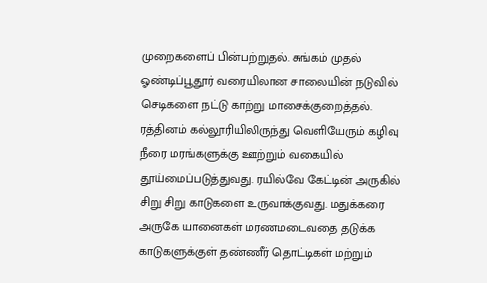முறைகளைப் பின்பற்றுதல். சுங்கம் முதல் ஓண்டிப்பூதூர் வரையிலான சாலையின் நடுவில் செடிகளை நட்டு காற்று மாசைக்குறைத்தல். ரத்தினம் கல்லூரியிலிருந்து வெளியேரும் கழிவு நீரை மரங்களுக்கு ஊற்றும் வகையில் தூய்மைப்படுத்துவது. ரயில்வே கேட்டின் அருகில் சிறு சிறு காடுகளை உருவாக்குவது. மதுக்கரை அருகே யானைகள் மரணமடைவதை தடுக்க காடுகளுக்குள் தண்ணீர் தொட்டிகள் மற்றும்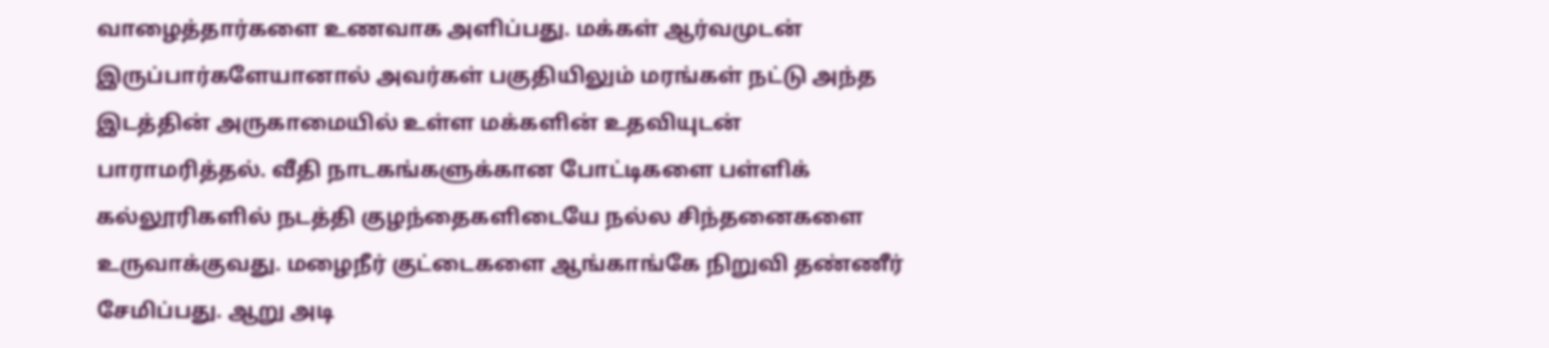வாழைத்தார்களை உணவாக அளிப்பது. மக்கள் ஆர்வமுடன் இருப்பார்களேயானால் அவர்கள் பகுதியிலும் மரங்கள் நட்டு அந்த இடத்தின் அருகாமையில் உள்ள மக்களின் உதவியுடன் பாராமரித்தல். வீதி நாடகங்களுக்கான போட்டிகளை பள்ளிக் கல்லூரிகளில் நடத்தி குழந்தைகளிடையே நல்ல சிந்தனைகளை உருவாக்குவது. மழைநீர் குட்டைகளை ஆங்காங்கே நிறுவி தண்ணீர் சேமிப்பது. ஆறு அடி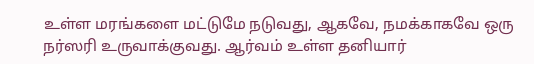உள்ள மரங்களை மட்டுமே நடுவது, ஆகவே, நமக்காகவே ஒரு நர்ஸரி உருவாக்குவது. ஆர்வம் உள்ள தனியார்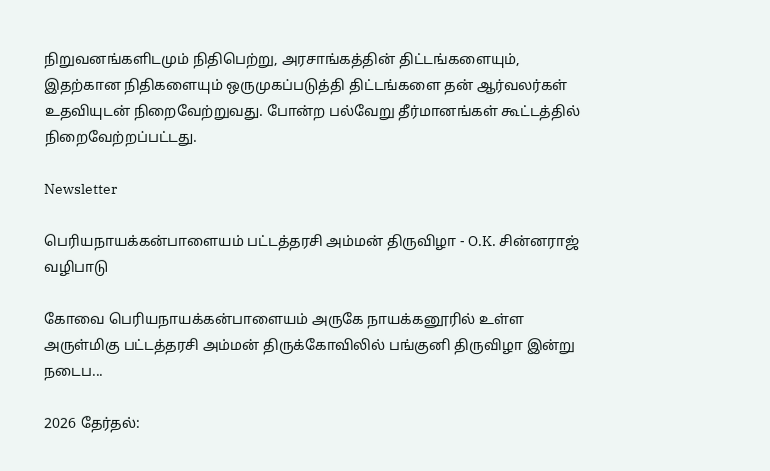நிறுவனங்களிடமும் நிதிபெற்று, அரசாங்கத்தின் திட்டங்களையும், இதற்கான நிதிகளையும் ஒருமுகப்படுத்தி திட்டங்களை தன் ஆர்வலர்கள் உதவியுடன் நிறைவேற்றுவது. போன்ற பல்வேறு தீர்மானங்கள் கூட்டத்தில் நிறைவேற்றப்பட்டது.

Newsletter

பெரியநாயக்கன்பாளையம் பட்டத்தரசி அம்மன் திருவிழா - O.K. சின்னராஜ் வழிபாடு

கோவை பெரியநாயக்கன்பாளையம் அருகே நாயக்கனூரில் உள்ள அருள்மிகு பட்டத்தரசி அம்மன் திருக்கோவிலில் பங்குனி திருவிழா இன்று நடைப...

2026 தேர்தல்: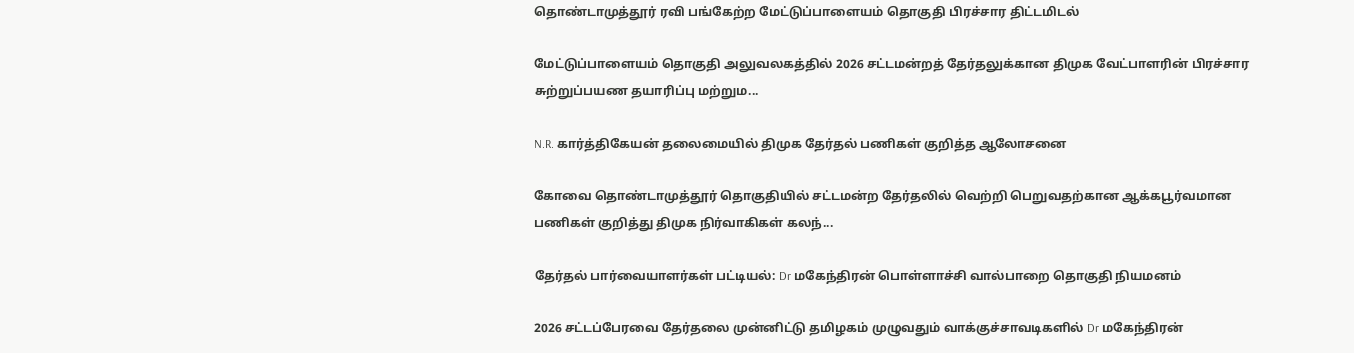தொண்டாமுத்தூர் ரவி பங்கேற்ற மேட்டுப்பாளையம் தொகுதி பிரச்சார திட்டமிடல்

மேட்டுப்பாளையம் தொகுதி அலுவலகத்தில் 2026 சட்டமன்றத் தேர்தலுக்கான திமுக வேட்பாளரின் பிரச்சார சுற்றுப்பயண தயாரிப்பு மற்றும...

N.R. கார்த்திகேயன் தலைமையில் திமுக தேர்தல் பணிகள் குறித்த ஆலோசனை

கோவை தொண்டாமுத்தூர் தொகுதியில் சட்டமன்ற தேர்தலில் வெற்றி பெறுவதற்கான ஆக்கபூர்வமான பணிகள் குறித்து திமுக நிர்வாகிகள் கலந்...

தேர்தல் பார்வையாளர்கள் பட்டியல்: Dr மகேந்திரன் பொள்ளாச்சி வால்பாறை தொகுதி நியமனம்

2026 சட்டப்பேரவை தேர்தலை முன்னிட்டு தமிழகம் முழுவதும் வாக்குச்சாவடிகளில் Dr மகேந்திரன்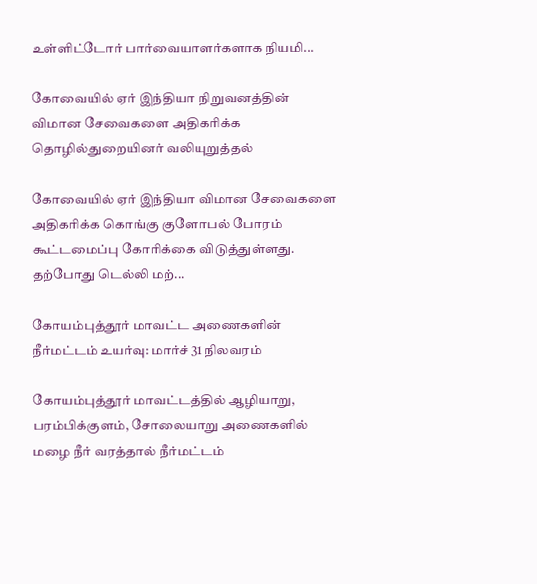உள்ளிட்டோர் பார்வையாளர்களாக நியமி...

கோவையில் ஏர் இந்தியா நிறுவனத்தின் விமான சேவைகளை அதிகரிக்க தொழில்துறையினர் வலியுறுத்தல்

கோவையில் ஏர் இந்தியா விமான சேவைகளை அதிகரிக்க கொங்கு குளோபல் போரம் கூட்டமைப்பு கோரிக்கை விடுத்துள்ளது. தற்போது டெல்லி மற்...

கோயம்புத்தூர் மாவட்ட அணைகளின் நீர்மட்டம் உயர்வு: மார்ச் 31 நிலவரம்

கோயம்புத்தூர் மாவட்டத்தில் ஆழியாறு, பரம்பிக்குளம், சோலையாறு அணைகளில் மழை நீர் வரத்தால் நீர்மட்டம்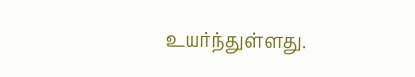உயர்ந்துள்ளது.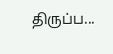திருப்ப...